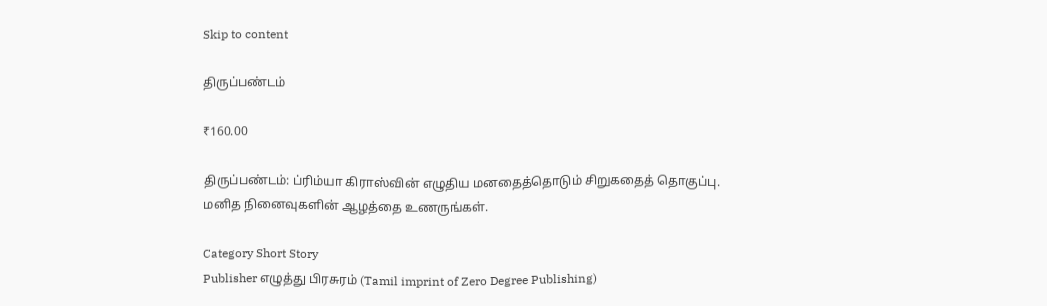Skip to content

திருப்பண்டம்

₹160.00

திருப்பண்டம்: ப்ரிம்யா கிராஸ்வின் எழுதிய மனதைத்தொடும் சிறுகதைத் தொகுப்பு. மனித நினைவுகளின் ஆழத்தை உணருங்கள்.

Category Short Story
Publisher எழுத்து பிரசுரம் (Tamil imprint of Zero Degree Publishing)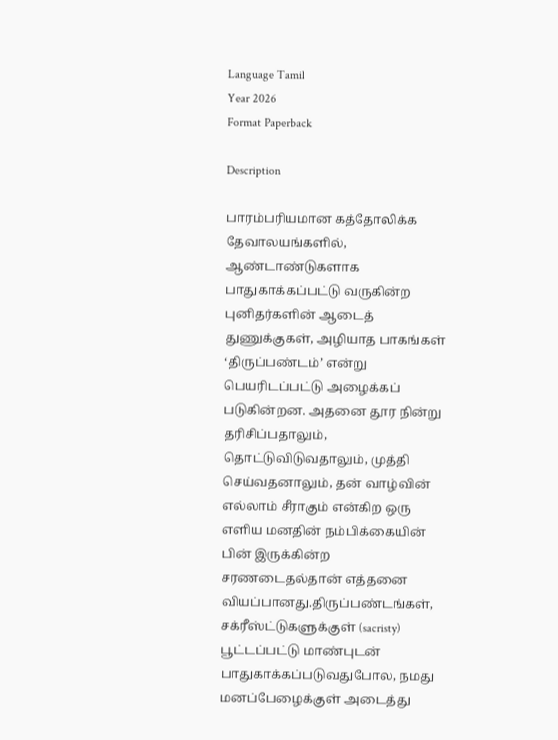Language Tamil
Year 2026
Format Paperback

Description

பாரம்பரியமான கத்தோலிக்க தேவாலயங்களில், ஆண்டாண்டுகளாக பாதுகாக்கப்பட்டு வருகின்ற புனிதர்களின் ஆடைத் துணுக்குகள், அழியாத பாகங்கள் ‘திருப்பண்டம்’ என்று பெயரிடப்பட்டு அழைக்கப் படுகின்றன. அதனை தூர நின்று தரிசிப்பதாலும், தொட்டுவிடுவதாலும், முத்தி செய்வதனாலும், தன் வாழ்வின் எல்லாம் சீராகும் என்கிற ஒரு எளிய மனதின் நம்பிக்கையின் பின் இருக்கின்ற சரணடைதல்தான் எத்தனை வியப்பானது.திருப்பண்டங்கள், சக்ரீஸ்ட்டுகளுக்குள் (sacristy)  பூட்டப்பட்டு மாண்புடன் பாதுகாக்கப்படுவதுபோல, நமது மனப்பேழைக்குள் அடைத்து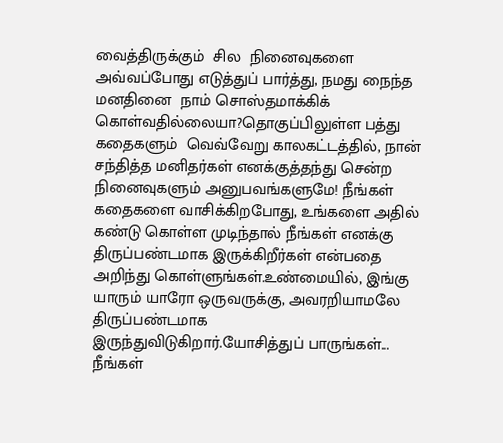வைத்திருக்கும்  சில  நினைவுகளை அவ்வப்போது எடுத்துப் பார்த்து, நமது நைந்த மனதினை  நாம் சொஸ்தமாக்கிக் கொள்வதில்லையா?தொகுப்பிலுள்ள பத்து கதைகளும்  வெவ்வேறு காலகட்டத்தில், நான் சந்தித்த மனிதர்கள் எனக்குத்தந்து சென்ற நினைவுகளும் அனுபவங்களுமே! நீங்கள்  கதைகளை வாசிக்கிறபோது, உங்களை அதில் கண்டு கொள்ள முடிந்தால் நீங்கள் எனக்கு திருப்பண்டமாக இருக்கிறீர்கள் என்பதை அறிந்து கொள்ளுங்கள்.உண்மையில், இங்கு யாரும் யாரோ ஒருவருக்கு, அவரறியாமலே திருப்பண்டமாக இருந்துவிடுகிறார்.யோசித்துப் பாருங்கள்... நீங்கள்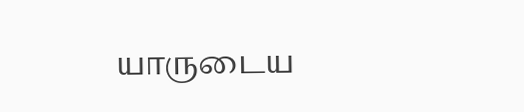யாருடைய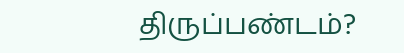திருப்பண்டம்?